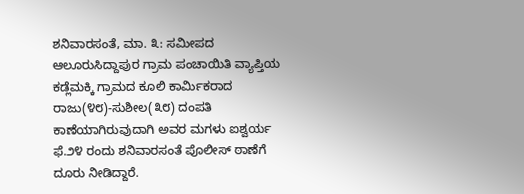ಶನಿವಾರಸಂತೆ, ಮಾ. ೩: ಸಮೀಪದ ಆಲೂರುಸಿದ್ದಾಪುರ ಗ್ರಾಮ ಪಂಚಾಯಿತಿ ವ್ಯಾಪ್ತಿಯ ಕಡ್ಲೆಮಕ್ಕಿ ಗ್ರಾಮದ ಕೂಲಿ ಕಾರ್ಮಿಕರಾದ ರಾಜು(೪೮)-ಸುಶೀಲ(೩೮) ದಂಪತಿ ಕಾಣೆಯಾಗಿರುವುದಾಗಿ ಅವರ ಮಗಳು ಐಶ್ವರ್ಯ ಫೆ.೨೪ ರಂದು ಶನಿವಾರಸಂತೆ ಪೊಲೀಸ್ ಠಾಣೆಗೆ ದೂರು ನೀಡಿದ್ದಾರೆ.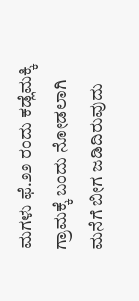ಮಗಳು ಫೆ.೨೨ ರಂದು ಕಡ್ಲೆಮಕ್ಕಿ ಗ್ರಾಮಕ್ಕೆ ಬಂದು ನೋಡಲಾಗಿ ಮನೆಗೆ ಬೀಗ ಜಡಿದಿರುವುದು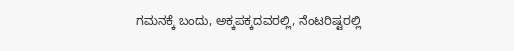ಗಮನಕ್ಕೆ ಬಂದು, ಅಕ್ಕಪಕ್ಕದವರಲ್ಲಿ, ನೆಂಟರಿಷ್ಟರಲ್ಲಿ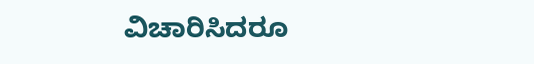ವಿಚಾರಿಸಿದರೂ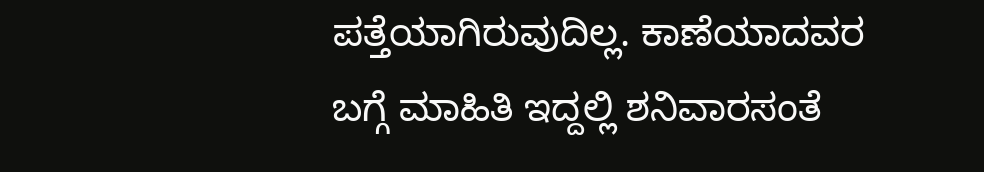ಪತ್ತೆಯಾಗಿರುವುದಿಲ್ಲ. ಕಾಣೆಯಾದವರ ಬಗ್ಗೆ ಮಾಹಿತಿ ಇದ್ದಲ್ಲಿ ಶನಿವಾರಸಂತೆ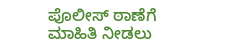ಪೊಲೀಸ್ ಠಾಣೆಗೆ ಮಾಹಿತಿ ನೀಡಲು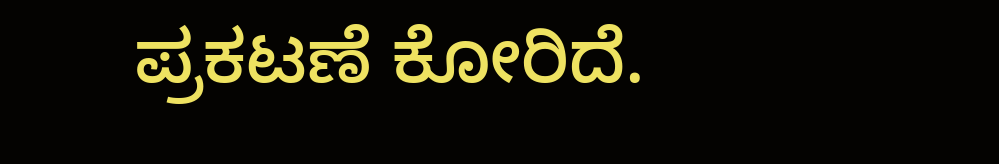ಪ್ರಕಟಣೆ ಕೋರಿದೆ.